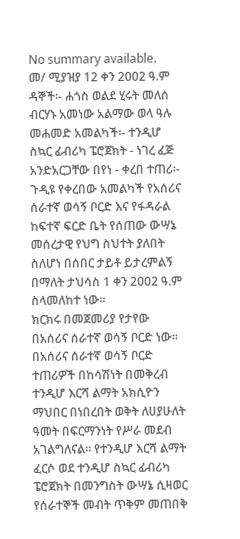No summary available.
መ/ ሚያዝያ 12 ቀን 2002 ዓ.ም ዳኞች፡- ሐጎስ ወልደ ሂሩት መለሰ ብርሃኑ አመነው አልማው ወላ ዓሉ መሐመድ አመልካች፡- ተንዲሆ ስኳር ፊብሪካ ፔሮጀክት - ነገረ ፈጅ አንድአርጋቸው በየነ - ቀረበ ተጠሪ፡-
ጉዲዩ የቀረበው አመልካች የአሰሪና ሰራተኛ ወሳኝ ቦርድ እና የፋዳራል ከፍተኛ ፍርድ ቤት የሰጠው ውሣኔ መሰረታዊ የህግ ስህተት ያለበት ስለሆነ በሰበር ታይቶ ይታረምልኝ በማለት ታህሳስ 1 ቀን 2002 ዓ.ም ስላመለከተ ነው።
ክርክሩ በመጀመሪያ የታየው በአሰሪና ሰራተኛ ወሳኝ ቦርድ ነው። በአሰሪና ሰራተኛ ወሳኝ ቦርድ ተጠሪዎች በከሳሽነት በመቅረብ ተንዲሆ እርሻ ልማት አክሲዮን ማህበር በነበረበት ወቅት ለሀያሁለት ዓመት በፍርማንነት የሥራ መደብ አገልግለናል። የተንዲሆ እርሻ ልማት ፈርሶ ወደ ተንዲሆ ስኳር ፊብሪካ ፔሮጀክት በመንግስት ውሣኔ ሲዛወር የሰራተኞች መብት ጥቅም መጠበቅ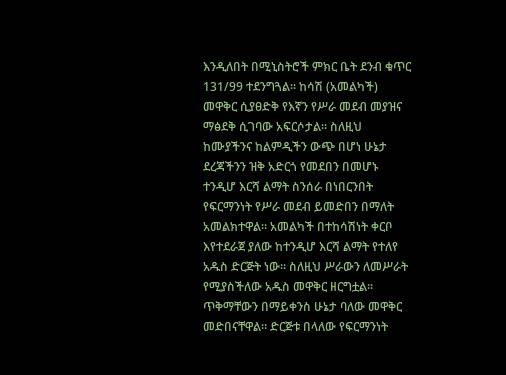እንዲለበት በሚኒስትሮች ምክር ቤት ደንብ ቁጥር 131/99 ተደንግጓል። ከሳሽ (አመልካች) መዋቅር ሲያፀድቅ የእኛን የሥራ መደብ መያዝና ማፅደቅ ሲገባው አፍርሶታል። ስለዚህ ከሙያችንና ከልምዲችን ውጭ በሆነ ሁኔታ ደረጃችንን ዝቅ አድርጎ የመደበን በመሆኑ ተንዲሆ እርሻ ልማት ስንሰራ በነበርንበት የፍርማንነት የሥራ መደብ ይመድበን በማለት አመልክተዋል። አመልካች በተከሳሽነት ቀርቦ እየተደራጀ ያለው ከተንዲሆ እርሻ ልማት የተለየ አዱስ ድርጅት ነው። ስለዚህ ሥራውን ለመሥራት የሚያስችለው አዱስ መዋቅር ዘርግቷል።
ጥቅማቸውን በማይቀንስ ሁኔታ ባለው መዋቅር መድበናቸዋል። ድርጅቱ በላለው የፍርማንነት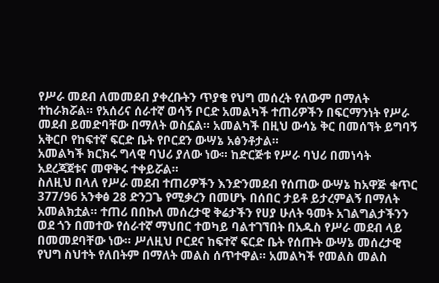የሥራ መደብ ለመመደብ ያቀረቡትን ጥያቄ የህግ መሰረት የለውም በማለት ተከራክሯል። የአሰሪና ሰራተኛ ወሳኝ ቦርድ አመልካች ተጠሪዎችን በፍርማንነት የሥራ መደብ ይመድባቸው በማለት ወስኗል። አመልካች በዚህ ውሳኔ ቅር በመሰኘት ይግባኝ አቅርቦ የከፍተኛ ፍርድ ቤት የቦርደን ውሣኔ አፅንቶታል።
አመልካች ክርክሩ ግላዊ ባህሪ ያለው ነው። ከድርጅቱ የሥራ ባህሪ በመነሳት አደረጃጀቱና መዋቅሩ ተቀይሯል።
ስለዚህ በላለ የሥራ መደብ ተጠሪዎችን እንድንመደብ የሰጠው ውሣኔ ከአዋጅ ቁጥር 377/96 አንቀፅ 28 ድንጋጌ የሚቃረን በመሆኑ በሰበር ታይቶ ይታረምልኝ በማለት አመልክቷል። ተጠሪ በበኩለ መሰረታዊ ቅሬታችን የሀያ ሁለት ዓመት አገልግልታችንን ወደ ጎን በመተው የሰራተኛ ማህበር ተወካይ ባልተገኘበት በአዱስ የሥራ መደብ ላይ በመመደባቸው ነው። ሥለዚህ ቦርደና ከፍተኛ ፍርድ ቤት የሰጡት ውሣኔ መሰረታዊ የህግ ስህተት የለበትም በማለት መልስ ሰጥተዋል። አመልካች የመልስ መልስ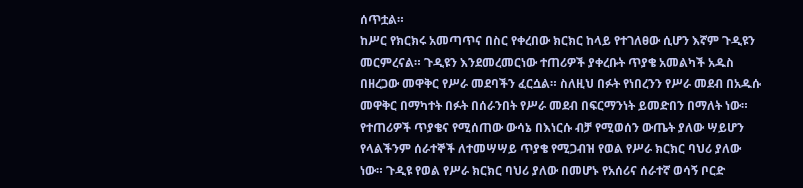ሰጥቷል።
ከሥር የክርክሩ አመጣጥና በስር የቀረበው ክርክር ከላይ የተገለፀው ሲሆን እኛም ጉዲዩን መርምረናል። ጉዲዩን እንደመረመርነው ተጠሪዎች ያቀረቡት ጥያቄ አመልካች አዱስ በዘረጋው መዋቅር የሥራ መደባችን ፈርሷል። ስለዚህ በፉት የነበረንን የሥራ መደብ በአዱሱ መዋቅር በማካተት በፉት በሰራንበት የሥራ መደብ በፍርማንነት ይመድበን በማለት ነው። የተጠሪዎች ጥያቄና የሚሰጠው ውሳኔ በእነርሱ ብቻ የሚወሰን ውጤት ያለው ሣይሆን የላልችንም ሰራተኞች ለተመሣሣይ ጥያቄ የሚጋብዝ የወል የሥራ ክርክር ባህሪ ያለው ነው። ጉዲዩ የወል የሥራ ክርክር ባህሪ ያለው በመሆኑ የአሰሪና ሰራተኛ ወሳኝ ቦርድ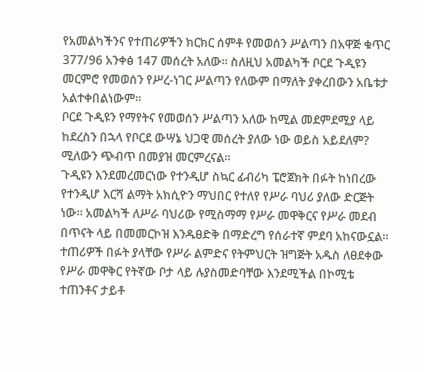የአመልካችንና የተጠሪዎችን ክርክር ሰምቶ የመወሰን ሥልጣን በአዋጅ ቁጥር 377/96 አንቀፅ 147 መሰረት አለው። ስለዚህ አመልካች ቦርደ ጉዲዩን መርምሮ የመወሰን የሥረ-ነገር ሥልጣን የለውም በማለት ያቀረበውን አቤቱታ አልተቀበልነውም።
ቦርደ ጉዲዩን የማየትና የመወሰን ሥልጣን አለው ከሚል መደምደሚያ ላይ ከደረስን በኋላ የቦርደ ውሣኔ ህጋዊ መሰረት ያለው ነው ወይስ አይደለም? ሚለውን ጭብጥ በመያዝ መርምረናል።
ጉዲዩን እንደመረመርነው የተንዲሆ ስኳር ፊብሪካ ፔሮጀክት በፉት ከነበረው የተንዲሆ እርሻ ልማት አክሲዮን ማህበር የተለየ የሥራ ባህሪ ያለው ድርጅት ነው። አመልካች ለሥራ ባህሪው የሚስማማ የሥራ መዋቅርና የሥራ መደብ በጥናት ላይ በመመርኮዝ እንዱፀድቅ በማድረግ የሰራተኛ ምደባ አከናውኗል። ተጠሪዎች በፉት ያላቸው የሥራ ልምድና የትምህርት ዝግጅት አዱስ ለፀደቀው የሥራ መዋቅር የትኛው ቦታ ላይ ሉያስመድባቸው እንደሚችል በኮሚቴ ተጠንቶና ታይቶ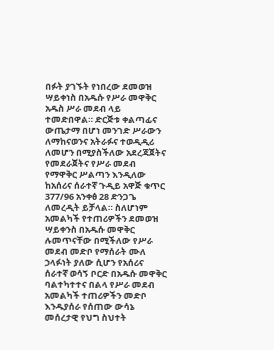በፉት ያገኙት የነበረው ደመወዝ ሣይቀነስ በአዱሱ የሥራ መዋቅር አዱስ ሥራ መደብ ላይ ተመድበዋል። ድርጅቱ ቀልጣፊና ውጤታማ በሆነ መንገድ ሥራውን ለማከናወንና አትራፉና ተወዲዲሪ ለመሆን በሚያስችለው አደረጃጀትና የመደራጀትና የሥራ መደብ የማዋቅር ሥልጣን እንዲለው ከአሰሪና ሰራተኛ ጉዲይ አዋጅ ቁጥር 377/96 አንቀፅ 28 ድንጋጌ ለመረዲት ይቻላል። ስለሆነም አመልካች የተጠሪዎችን ደመወዝ ሣይቀንስ በአዱሱ መዋቅር ሉመጥናቸው በሚችለው የሥራ መደብ መድቦ የማሰራት ሙለ ኃላፉነት ያለው ሲሆን የአሰሪና ሰራተኛ ወሳኝ ቦርድ በአዱሱ መዋቅር ባልተካተተና በልላ የሥራ መደብ አመልካች ተጠሪዎችን መድቦ እንዱያሰራ የሰጠው ውሳኔ መሰረታዊ የህግ ስህተት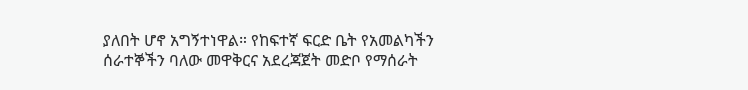ያለበት ሆኖ አግኝተነዋል። የከፍተኛ ፍርድ ቤት የአመልካችን ሰራተኞችን ባለው መዋቅርና አደረጃጀት መድቦ የማሰራት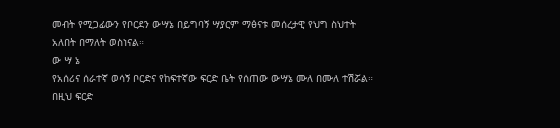መብት የሚጋፊውን የቦርደን ውሣኔ በይግባኝ ሣያርም ማፅናቱ መሰረታዊ የህግ ስህተት አለበት በማለት ወስነናል።
ው ሣ ኔ
የአሰሪና ሰራተኛ ወሳኝ ቦርድና የከፍተኛው ፍርድ ቤት የሰጠው ውሣኔ ሙለ በሙለ ተሽሯል።
በዚህ ፍርድ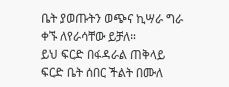ቤት ያወጡትን ወጭና ኪሣራ ግራ ቀኙ ለየራሳቸው ይቻለ።
ይህ ፍርድ በፋዳራል ጠቅላይ ፍርድ ቤት ሰበር ችልት በሙለ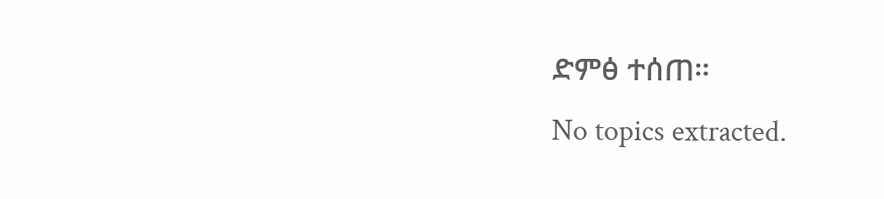ድምፅ ተሰጠ።
No topics extracted.